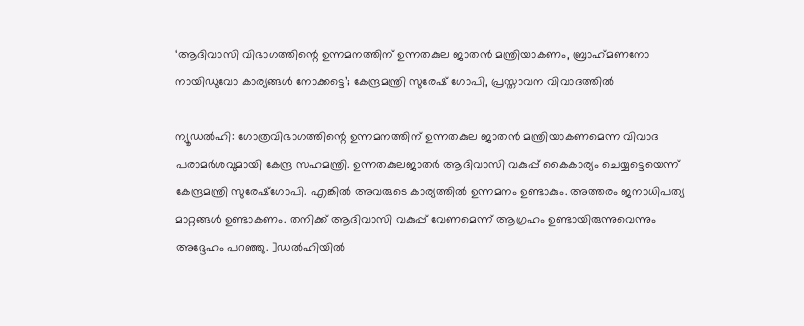‘ആദിവാസി വിഭാഗത്തിന്റെ ഉന്നമനത്തിന് ഉന്നതകുല ജാതന്‍ മന്ത്രിയാകണം, ബ്രാഹ്‌മണനോ നായിഡുവോ കാര്യങ്ങള്‍ നോക്കട്ടെ’; കേന്ദ്രമന്ത്രി സുരേഷ് ഗോപി, പ്രസ്താവന വിവാദത്തില്‍

ന്യൂഡല്‍ഹി: ഗോത്രവിഭാഗത്തിന്റെ ഉന്നമനത്തിന് ഉന്നതകുല ജാതന്‍ മന്ത്രിയാകണമെന്ന വിവാദ പരാമര്‍ശവുമായി കേന്ദ്ര സഹമന്ത്രി. ഉന്നതകുലജാതര്‍ ആദിവാസി വകുപ്പ് കൈകാര്യം ചെയ്യട്ടെയെന്ന് കേന്ദ്രമന്ത്രി സുരേഷ്‌ഗോപി. എങ്കില്‍ അവരുടെ കാര്യത്തില്‍ ഉന്നമനം ഉണ്ടാകും. അത്തരം ജനാധിപത്യ മാറ്റങ്ങള്‍ ഉണ്ടാകണം. തനിക്ക് ആദിവാസി വകുപ്പ് വേണമെന്ന് ആഗ്രഹം ഉണ്ടായിരുന്നുവെന്നും അദ്ദേഹം പറഞ്ഞു. ]ഡല്‍ഹിയില്‍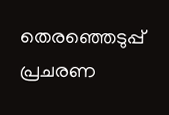തെരഞ്ഞെടുപ്പ് പ്രചരണ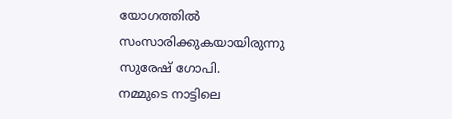യോഗത്തില്‍ സംസാരിക്കുകയായിരുന്നു സുരേഷ് ഗോപി.
നമ്മുടെ നാട്ടിലെ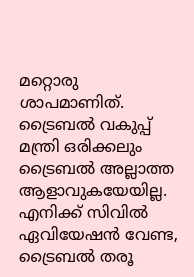മറ്റൊരു ശാപമാണിത്. ട്രൈബല്‍ വകുപ്പ് മന്ത്രി ഒരിക്കലും ട്രൈബല്‍ അല്ലാത്ത ആളാവുകയേയില്ല. എനിക്ക് സിവില്‍ ഏവിയേഷന്‍ വേണ്ട, ട്രൈബല്‍ തരൂ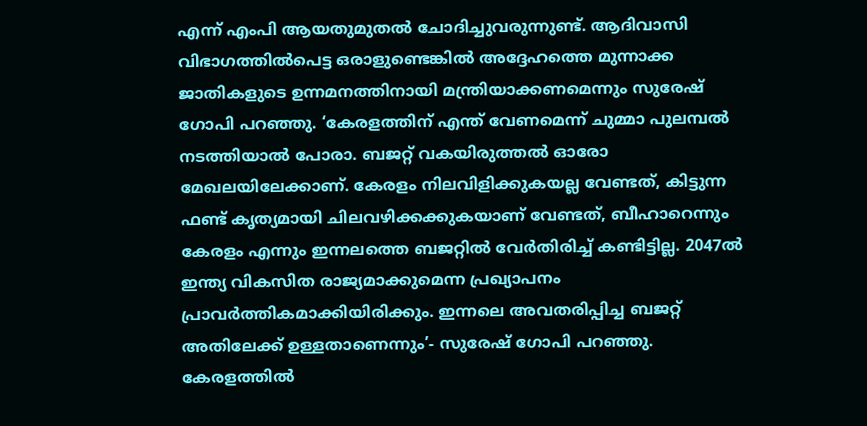എന്ന് എംപി ആയതുമുതല്‍ ചോദിച്ചുവരുന്നുണ്ട്. ആദിവാസി വിഭാഗത്തില്‍പെട്ട ഒരാളുണ്ടെങ്കില്‍ അദ്ദേഹത്തെ മുന്നാക്ക ജാതികളുടെ ഉന്നമനത്തിനായി മന്ത്രിയാക്കണമെന്നും സുരേഷ് ഗോപി പറഞ്ഞു. ‘കേരളത്തിന് എന്ത് വേണമെന്ന് ചുമ്മാ പുലമ്പല്‍ നടത്തിയാല്‍ പോരാ. ബജറ്റ് വകയിരുത്തല്‍ ഓരോ മേഖലയിലേക്കാണ്. കേരളം നിലവിളിക്കുകയല്ല വേണ്ടത്, കിട്ടുന്ന ഫണ്ട് കൃത്യമായി ചിലവഴിക്കക്കുകയാണ് വേണ്ടത്, ബീഹാറെന്നും കേരളം എന്നും ഇന്നലത്തെ ബജറ്റില്‍ വേര്‍തിരിച്ച് കണ്ടിട്ടില്ല. 2047ല്‍ ഇന്ത്യ വികസിത രാജ്യമാക്കുമെന്ന പ്രഖ്യാപനം പ്രാവര്‍ത്തികമാക്കിയിരിക്കും. ഇന്നലെ അവതരിപ്പിച്ച ബജറ്റ് അതിലേക്ക് ഉള്ളതാണെന്നും’- സുരേഷ് ഗോപി പറഞ്ഞു. കേരളത്തില്‍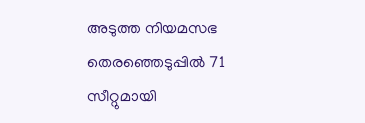അടുത്ത നിയമസഭ തെരഞ്ഞെടുപ്പില്‍ 71 സീറ്റുമായി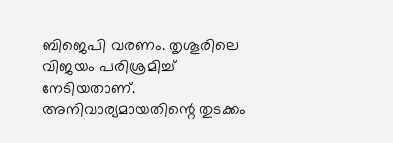ബിജെപി വരണം. തൃശൂരിലെ വിജയം പരിശ്രമിച്ച് നേടിയതാണ്. അനിവാര്യമായതിന്റെ തുടക്കം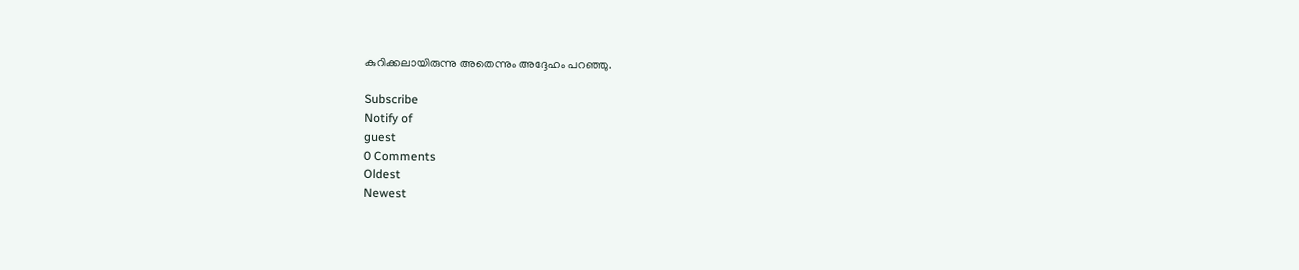കുറിക്കലായിരുന്നു അതെന്നും അദ്ദേഹം പറഞ്ഞു.

Subscribe
Notify of
guest
0 Comments
Oldest
Newest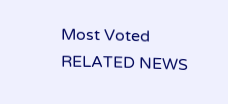Most Voted
RELATED NEWS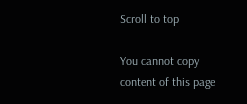Scroll to top

You cannot copy content of this page